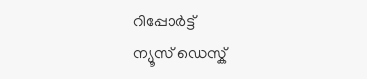റിപ്പോര്‍ട്ട്
ന്യൂസ് ഡെസ്ക്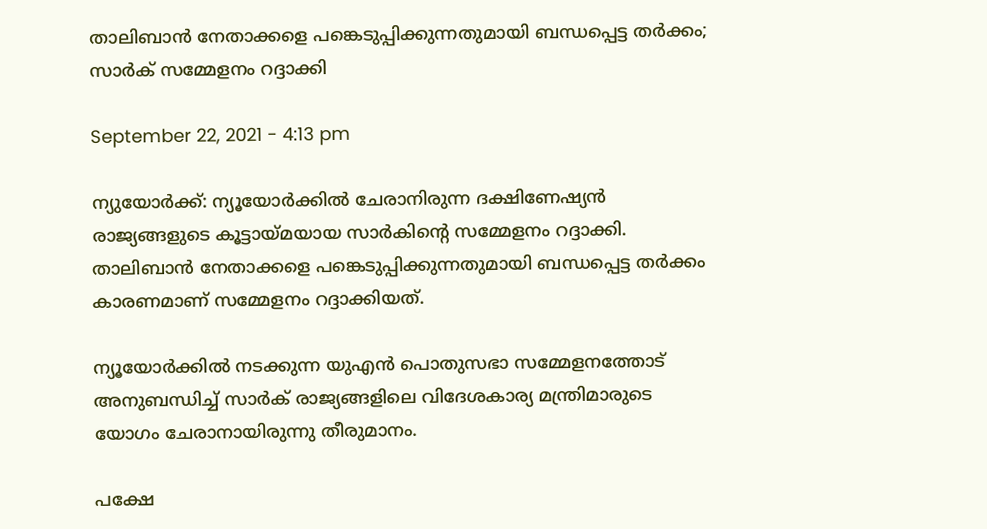താലിബാൻ നേതാക്കളെ പങ്കെടുപ്പിക്കുന്നതുമായി ബന്ധപ്പെട്ട തർക്കം; സാർക് സമ്മേളനം റദ്ദാക്കി

September 22, 2021 - 4:13 pm

ന്യുയോർക്ക്: ന്യൂയോർക്കിൽ ചേരാനിരുന്ന ദക്ഷിണേഷ്യൻ രാജ്യങ്ങളുടെ കൂട്ടായ്മയായ സാർകിന്റെ സമ്മേളനം റദ്ദാക്കി. താലിബാൻ നേതാക്കളെ പങ്കെടുപ്പിക്കുന്നതുമായി ബന്ധപ്പെട്ട തർക്കം കാരണമാണ് സമ്മേളനം റദ്ദാക്കിയത്.

ന്യൂയോർക്കിൽ നടക്കുന്ന യുഎൻ പൊതുസഭാ സമ്മേളനത്തോട് അനുബന്ധിച്ച് സാർക് രാജ്യങ്ങളിലെ വിദേശകാര്യ മന്ത്രിമാരുടെ യോഗം ചേരാനായിരുന്നു തീരുമാനം.

പക്ഷേ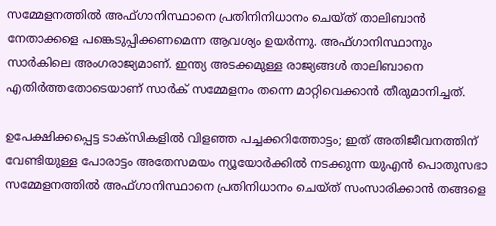സമ്മേളനത്തില്‍ അഫ്ഗാനിസ്ഥാനെ പ്രതിനിനിധാനം ചെയ്ത് താലിബാൻ നേതാക്കളെ പങ്കെടുപ്പിക്കണമെന്ന ആവശ്യം ഉയർന്നു. അഫ്ഗാനിസ്ഥാനും സാർകിലെ അംഗരാജ്യമാണ്. ഇന്ത്യ അടക്കമുള്ള രാജ്യങ്ങൾ താലിബാനെ എതിർത്തതോടെയാണ് സാർക് സമ്മേളനം തന്നെ മാറ്റിവെക്കാൻ തീരുമാനിച്ചത്.

ഉപേക്ഷിക്കപ്പെട്ട ടാക്സികളില്‍ വിളഞ്ഞ പച്ചക്കറിത്തോട്ടം; ഇത് അതിജീവനത്തിന് വേണ്ടിയുള്ള പോരാട്ടം അതേസമയം ന്യൂയോർക്കിൽ നടക്കുന്ന യുഎൻ പൊതുസഭാ സമ്മേളനത്തിൽ അഫ്ഗാനിസ്ഥാനെ പ്രതിനിധാനം ചെയ്ത് സംസാരിക്കാൻ തങ്ങളെ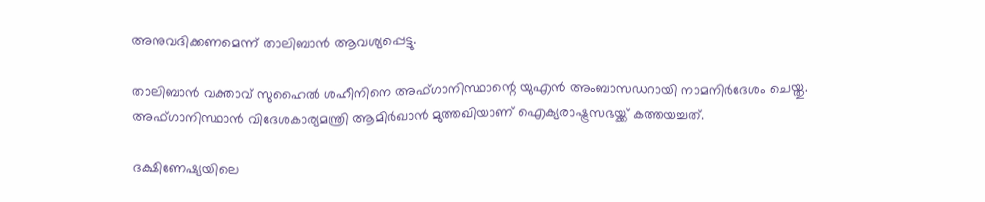അനുവദിക്കണമെന്ന് താലിബാൻ ആവശ്യപ്പെട്ടു.

താലിബാൻ വക്താവ് സുഹൈൽ ശഹീനിനെ അഫ്ഗാനിസ്ഥാന്റെ യുഎൻ അംബാസഡറായി നാമനിർദേശം ചെയ്തു. അഫ്ഗാനിസ്ഥാൻ വിദേശകാര്യമന്ത്രി ആമിർഖാൻ മുത്തഖിയാണ് ഐക്യരാഷ്ട്രസഭയ്ക്ക് കത്തയച്ചത്.

ദക്ഷിണേഷ്യയിലെ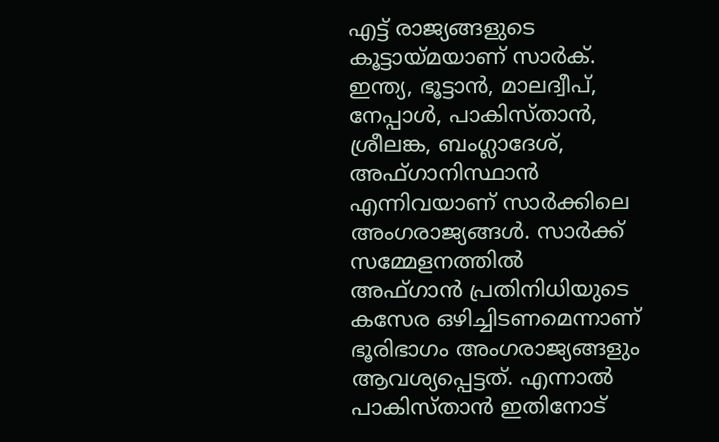എട്ട് രാജ്യങ്ങളുടെ കൂട്ടായ്മയാണ് സാര്‍ക്. ഇന്ത്യ, ഭൂട്ടാന്‍, മാലദ്വീപ്, നേപ്പാള്‍, പാകിസ്താന്‍, ശ്രീലങ്ക, ബംഗ്ലാദേശ്, അഫ്ഗാനിസ്ഥാന്‍ എന്നിവയാണ് സാര്‍ക്കിലെ അംഗരാജ്യങ്ങള്‍. സാര്‍ക്ക് സമ്മേളനത്തില്‍ അഫ്ഗാന്‍ പ്രതിനിധിയുടെ കസേര ഒഴിച്ചിടണമെന്നാണ് ഭൂരിഭാഗം അംഗരാജ്യങ്ങളും ആവശ്യപ്പെട്ടത്. എന്നാല്‍ പാകിസ്താന്‍ ഇതിനോട്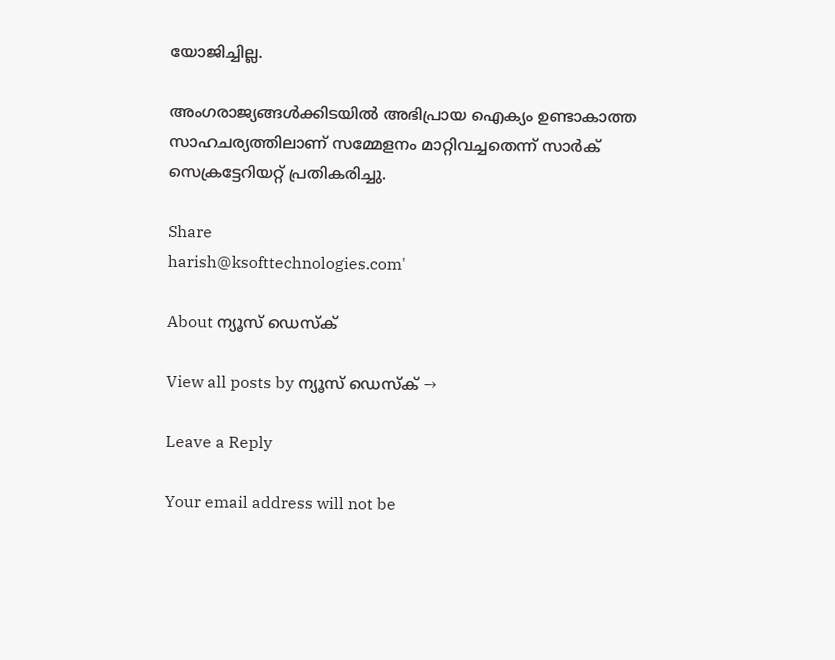യോജിച്ചില്ല.

അംഗരാജ്യങ്ങള്‍ക്കിടയില്‍ അഭിപ്രായ ഐക്യം ഉണ്ടാകാത്ത സാഹചര്യത്തിലാണ് സമ്മേളനം മാറ്റിവച്ചതെന്ന് സാര്‍ക് സെക്രട്ടേറിയറ്റ് പ്രതികരിച്ചു.

Share
harish@ksofttechnologies.com'

About ന്യൂസ് ഡെസ്ക്

View all posts by ന്യൂസ് ഡെസ്ക് →

Leave a Reply

Your email address will not be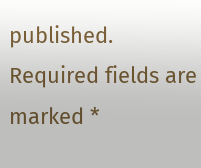published. Required fields are marked *